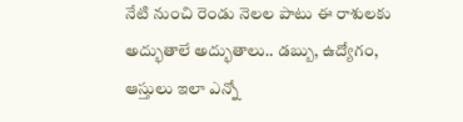నేటి నుంచి రెండు నెలల పాటు ఈ రాశులకు అద్భుతాలే అద్భుతాలు.. డబ్బు, ఉద్యోగం, ఆస్తులు ఇలా ఎన్నో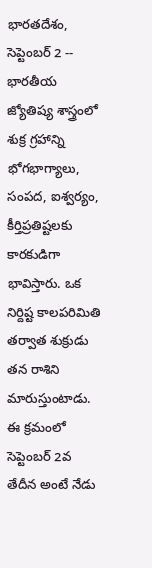భారతదేశం, సెప్టెంబర్ 2 -- భారతీయ జ్యోతిష్య శాస్త్రంలో శుక్ర గ్రహాన్ని భోగభాగ్యాలు, సంపద, ఐశ్వర్యం, కీర్తిప్రతిష్టలకు కారకుడిగా భావిస్తారు. ఒక నిర్దిష్ట కాలపరిమితి తర్వాత శుక్రుడు తన రాశిని మారుస్తుంటాడు. ఈ క్రమంలో సెప్టెంబర్ 2వ తేదీన అంటే నేడు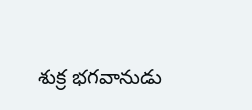శుక్ర భగవానుడు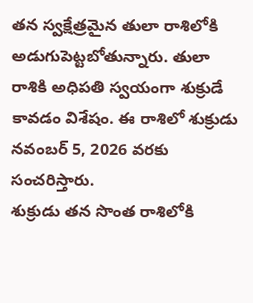తన స్వక్షేత్రమైన తులా రాశిలోకి అడుగుపెట్టబోతున్నారు. తులా రాశికి అధిపతి స్వయంగా శుక్రుడే కావడం విశేషం. ఈ రాశిలో శుక్రుడు నవంబర్ 5, 2026 వరకు సంచరిస్తారు.
శుక్రుడు తన సొంత రాశిలోకి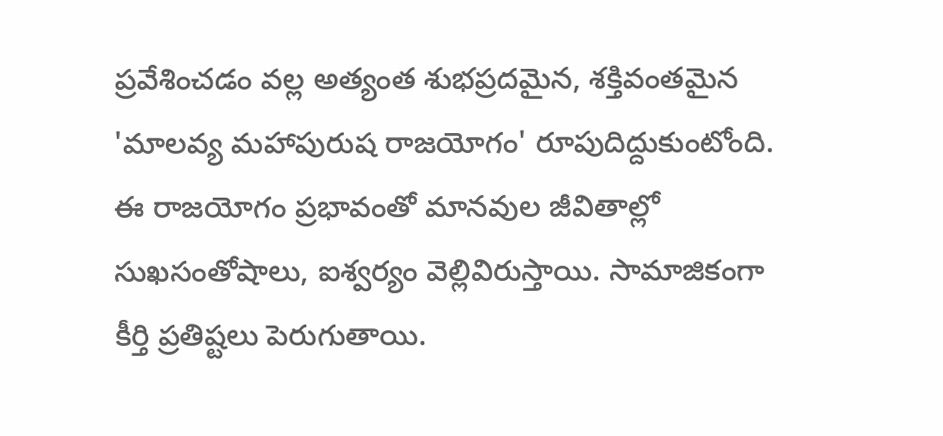ప్రవేశించడం వల్ల అత్యంత శుభప్రదమైన, శక్తివంతమైన 'మాలవ్య మహాపురుష రాజయోగం' రూపుదిద్దుకుంటోంది. ఈ రాజయోగం ప్రభావంతో మానవుల జీవితాల్లో సుఖసంతోషాలు, ఐశ్వర్యం వెల్లివిరుస్తాయి. సామాజికంగా కీర్తి ప్రతిష్టలు పెరుగుతాయి.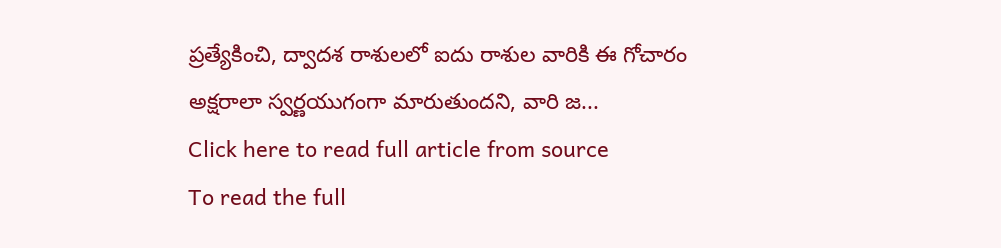ప్రత్యేకించి, ద్వాదశ రాశులలో ఐదు రాశుల వారికి ఈ గోచారం అక్షరాలా స్వర్ణయుగంగా మారుతుందని, వారి జ...
Click here to read full article from source
To read the full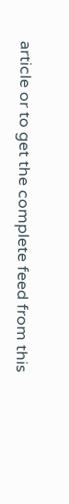article or to get the complete feed from this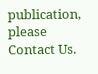publication, please
Contact Us.